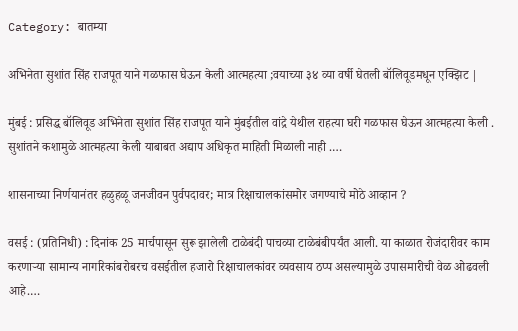Category: बातम्या

अभिनेता सुशांत सिंह राजपूत याने गळफास घेऊन केली आत्महत्या ;वयाच्या ३४ व्या वर्षी घेतली बॉलिवूडमधून एक्झिट |

मुंबई : प्रसिद्ध बॉलिवूड अभिनेता सुशांत सिंह राजपूत याने मुंबईतील वांद्रे येथील राहत्या घरी गळफास घेऊन आत्महत्या केली . सुशांतने कशामुळे आत्महत्या केली याबाबत अद्याप अधिकृत माहिती मिळाली नाही .…

शासनाच्या निर्णयानंतर हळुहळू जनजीवन पुर्वपदावर; मात्र रिक्षाचालकांसमोर जगण्याचे मोठे आव्हान ?

वसई : (प्रतिनिधी) : दिनांक 25 मार्चपासून सुरू झालेली टाळेबंदी पाचव्या टाळेबंबीपर्यंत आली. या काळात रोजंदारीवर काम करणार्‍या सामान्य नागरिकांबरोबरच वसईतील हजारो रिक्षाचालकांवर व्यवसाय ठप्प असल्यामुळे उपासमारीची वेळ ओढवली आहे.…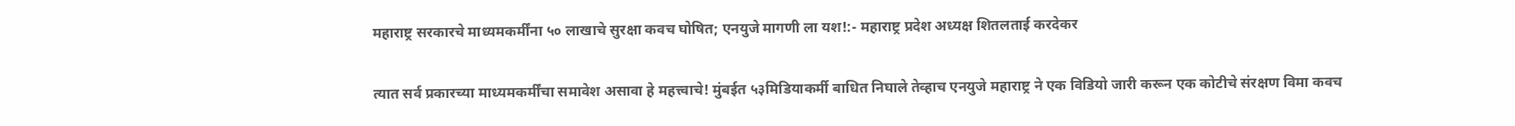महाराष्ट्र सरकारचे माध्यमकर्मींना ५० लाखाचे सुरक्षा कवच घोषित; एनयुजे मागणी ला यश!:- महाराष्ट्र प्रदेश अध्यक्ष शितलताई करदेकर

त्यात सर्व प्रकारच्या माध्यमकर्मींचा समावेश असावा हे महत्त्वाचे! मुंबईत ५३मिडियाकर्मी बाधित निघाले तेव्हाच एनयुजे महाराष्ट्र ने एक विडियो जारी करून एक कोटीचे संरक्षण विमा कवच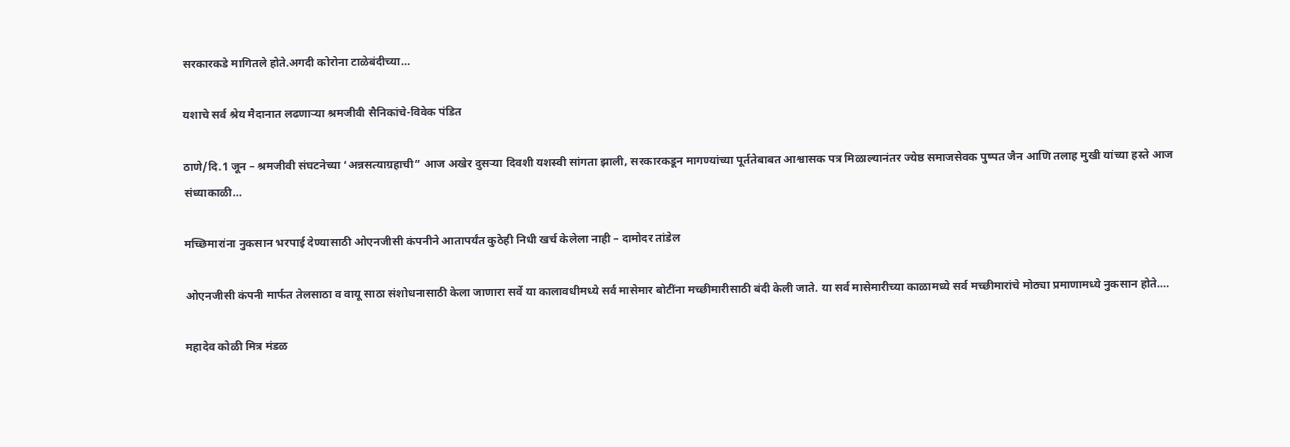सरकारकडे मागितले होते.अगदी कोरोना टाळेबंदीच्या…

यशाचे सर्व श्रेय मैदानात लढणाऱ्या श्रमजीवी सैनिकांचे-विवेक पंडित

ठाणे/दि.1 जून – श्रमजीवी संघटनेच्या ‘अन्नसत्याग्रहाची” आज अखेर दुसऱ्या दिवशी यशस्वी सांगता झाली, सरकारकडून मागण्यांच्या पूर्ततेबाबत आश्वासक पत्र मिळाल्यानंतर ज्येष्ठ समाजसेवक पुष्पत जैन आणि तलाह मुखी यांच्या हस्ते आज संध्याकाळी…

मच्छिमारांना नुकसान भरपाई देण्यासाठी ओएनजीसी कंपनीने आतापर्यंत कुठेही निधी खर्च केलेला नाही – दामोदर तांडेल

ओएनजीसी कंपनी मार्फत तेलसाठा व वायू साठा संशोधनासाठी केला जाणारा सर्वे या कालावधीमध्ये सर्व मासेमार बोटींना मच्छीमारीसाठी बंदी केली जाते. या सर्व मासेमारीच्या काळामध्ये सर्व मच्छीमारांचे मोठ्या प्रमाणामध्ये नुकसान होते.…

महादेव कोळी मित्र मंडळ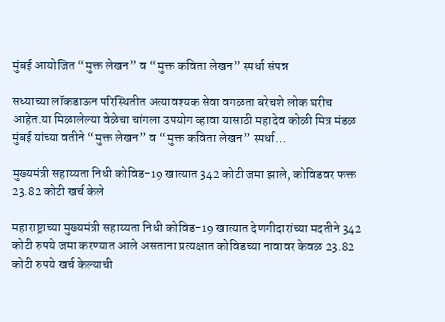मुंबई आयोजित “मुक्त लेखन” व “मुक्त कविता लेखन” स्पर्धा संपन्न

सध्याच्या लॉकडाऊन परिस्थितीत अत्यावश्यक सेवा वगळता बरेचशे लोक घरीच आहेत.या मिळालेल्या वेळेचा चांगला उपयोग व्हावा यासाठी महादेव कोळी मित्र मंडळ मुंबई यांच्या वतीने “मुक्त लेखन” व “मुक्त कविता लेखन” स्पर्धा…

मुख्यमंत्री सहाय्यता निधी कोविड-19 खात्यात 342 कोटी जमा झाले, कोविडवर फक्त 23.82 कोटी खर्च केले

महाराष्ट्राच्या मुख्यमंत्री सहाय्यता निधी कोविड-19 खात्यात देणगीदारांच्या मदतीने 342 कोटी रुपये जमा करण्यात आले असताना प्रत्यक्षात कोविडच्या नावावर केवळ 23.82 कोटी रुपये खर्च केल्याची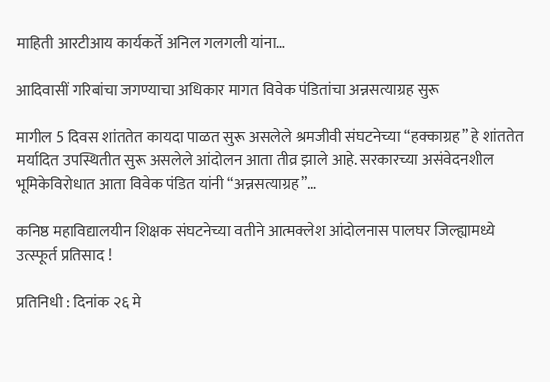माहिती आरटीआय कार्यकर्ते अनिल गलगली यांना…

आदिवासीं गरिबांचा जगण्याचा अधिकार मागत विवेक पंडितांचा अन्नसत्याग्रह सुरू

मागील 5 दिवस शांततेत कायदा पाळत सुरू असलेले श्रमजीवी संघटनेच्या “हक्काग्रह” हे शांततेत मर्यादित उपस्थितीत सुरू असलेले आंदोलन आता तीव्र झाले आहे. सरकारच्या असंवेदनशील भूमिकेविरोधात आता विवेक पंडित यांनी “अन्नसत्याग्रह”…

कनिष्ठ महाविद्यालयीन शिक्षक संघटनेच्या वतीने आत्मक्लेश आंदोलनास पालघर जिल्ह्यामध्ये उत्स्फूर्त प्रतिसाद !

प्रतिनिधी : दिनांक २६ मे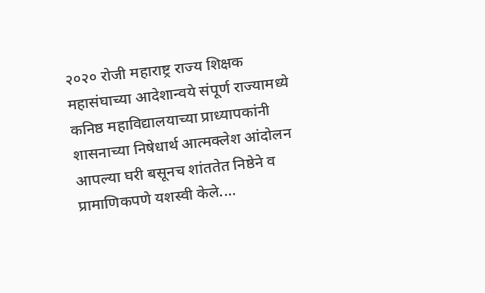२०२० रोजी महाराष्ट्र राज्य शिक्षक महासंघाच्या आदेशान्वये संपूर्ण राज्यामध्ये कनिष्ठ महाविद्यालयाच्या प्राध्यापकांनी शासनाच्या निषेधार्थ आत्मक्लेश आंदोलन आपल्या घरी बसूनच शांततेत निष्ठेने व प्रामाणिकपणे यशस्वी केले.…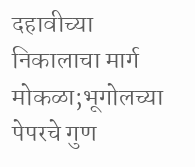दहावीच्या निकालाचा मार्ग मोकळा;भूगोलच्या पेपरचे गुण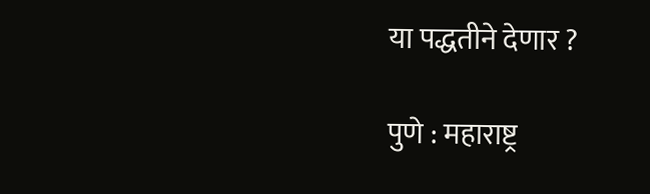या पद्धतीने देणार ?

पुणे : महाराष्ट्र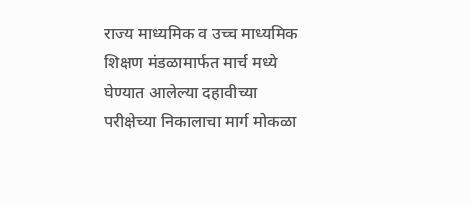राज्य माध्यमिक व उच्च माध्यमिक शिक्षण मंडळामार्फत मार्च मध्ये घेण्यात आलेल्या दहावीच्या परीक्षेच्या निकालाचा मार्ग मोकळा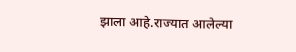झाला आहे.राज्यात आलेल्या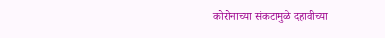कोरोनाच्या संकटामुळे दहावीच्या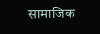सामाजिक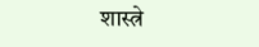शास्त्रे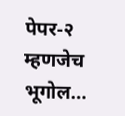पेपर-२ म्हणजेच भूगोल…